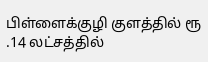பிள்ளைக்குழி குளத்தில் ரூ .14 லட்சத்தில்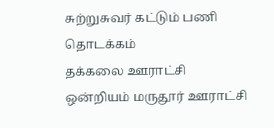சுற்றுசுவர் கட்டும் பணி தொடக்கம்
தக்கலை ஊராட்சி ஒன்றியம் மருதூர் ஊராட்சி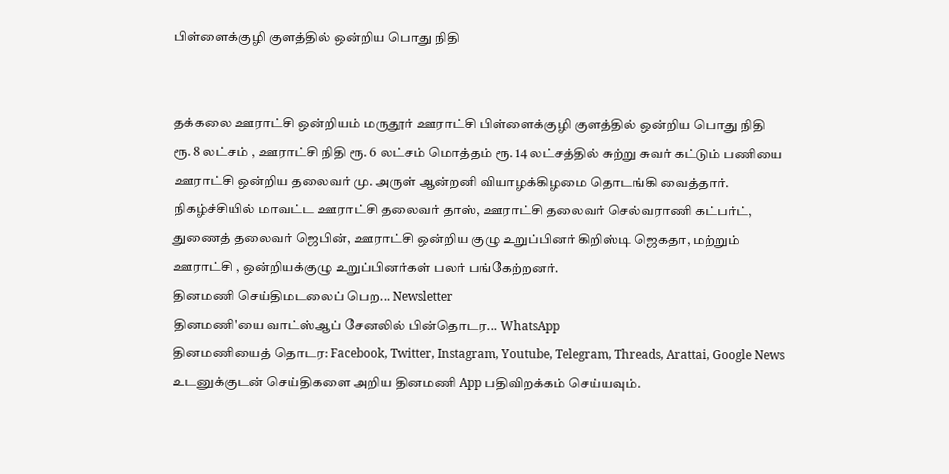பிள்ளைக்குழி குளத்தில் ஒன்றிய பொது நிதி


தக்கலை ஊராட்சி ஒன்றியம் மருதூர் ஊராட்சி பிள்ளைக்குழி குளத்தில் ஒன்றிய பொது நிதி
ரூ. 8 லட்சம் , ஊராட்சி நிதி ரூ. 6 லட்சம் மொத்தம் ரூ. 14 லட்சத்தில் சுற்று சுவர் கட்டும் பணியை ஊராட்சி ஒன்றிய தலைவர் மு. அருள் ஆன்றனி வியாழக்கிழமை தொடங்கி வைத்தார்.
நிகழ்ச்சியில் மாவட்ட ஊராட்சி தலைவர் தாஸ், ஊராட்சி தலைவர் செல்வராணி கட்பர்ட், துணைத் தலைவர் ஜெபின், ஊராட்சி ஒன்றிய குழு உறுப்பினர் கிறிஸ்டி ஜெகதா, மற்றும் ஊராட்சி , ஒன்றியக்குழு உறுப்பினர்கள் பலர் பங்கேற்றனர்.
தினமணி செய்திமடலைப் பெற... Newsletter
தினமணி'யை வாட்ஸ்ஆப் சேனலில் பின்தொடர... WhatsApp
தினமணியைத் தொடர: Facebook, Twitter, Instagram, Youtube, Telegram, Threads, Arattai, Google News
உடனுக்குடன் செய்திகளை அறிய தினமணி App பதிவிறக்கம் செய்யவும்.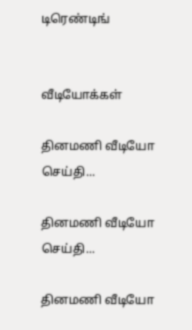டிரெண்டிங்


வீடியோக்கள்

தினமணி வீடியோ செய்தி...

தினமணி வீடியோ செய்தி...

தினமணி வீடியோ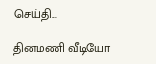செய்தி...

தினமணி வீடியோ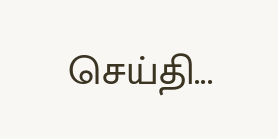செய்தி...